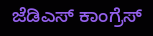ಜೆಡಿಎಸ್ ಕಾಂಗ್ರೆಸ್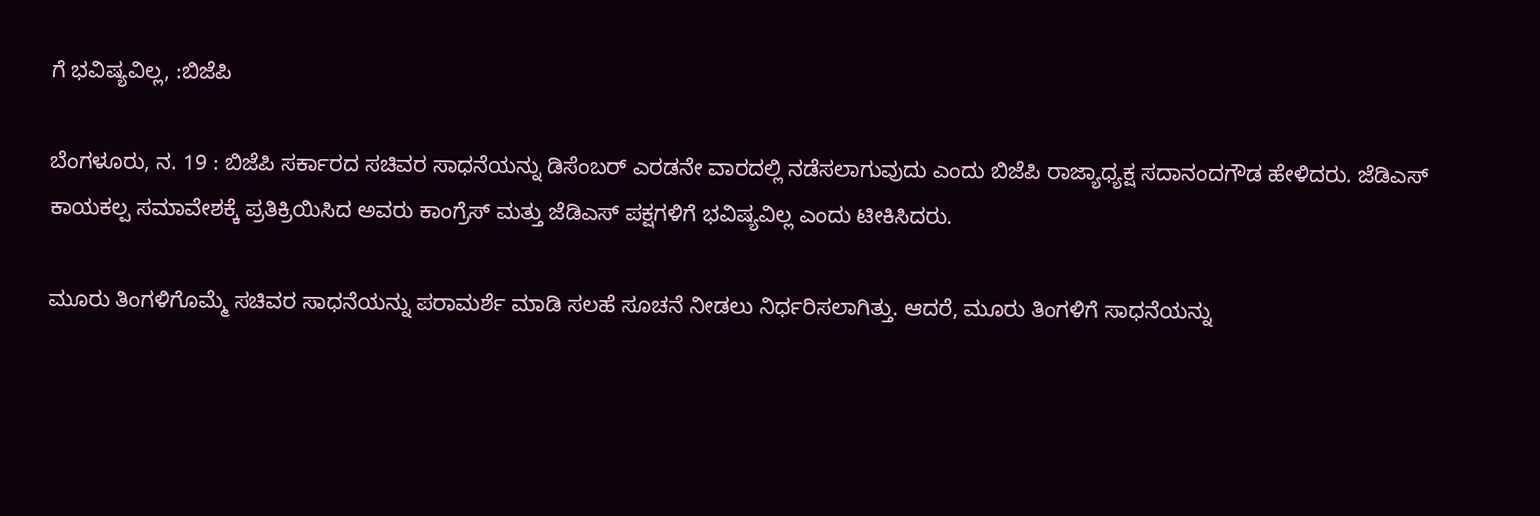ಗೆ ಭವಿಷ್ಯವಿಲ್ಲ, :ಬಿಜೆಪಿ

ಬೆಂಗಳೂರು, ನ. 19 : ಬಿಜೆಪಿ ಸರ್ಕಾರದ ಸಚಿವರ ಸಾಧನೆಯನ್ನು ಡಿಸೆಂಬರ್ ಎರಡನೇ ವಾರದಲ್ಲಿ ನಡೆಸಲಾಗುವುದು ಎಂದು ಬಿಜೆಪಿ ರಾಜ್ಯಾಧ್ಯಕ್ಷ ಸದಾನಂದಗೌಡ ಹೇಳಿದರು. ಜೆಡಿಎಸ್ ಕಾಯಕಲ್ಪ ಸಮಾವೇಶಕ್ಕೆ ಪ್ರತಿಕ್ರಿಯಿಸಿದ ಅವರು ಕಾಂಗ್ರೆಸ್ ಮತ್ತು ಜೆಡಿಎಸ್ ಪಕ್ಷಗಳಿಗೆ ಭವಿಷ್ಯವಿಲ್ಲ ಎಂದು ಟೀಕಿಸಿದರು.

ಮೂರು ತಿಂಗಳಿಗೊಮ್ಮೆ ಸಚಿವರ ಸಾಧನೆಯನ್ನು ಪರಾಮರ್ಶೆ ಮಾಡಿ ಸಲಹೆ ಸೂಚನೆ ನೀಡಲು ನಿರ್ಧರಿಸಲಾಗಿತ್ತು. ಆದರೆ, ಮೂರು ತಿಂಗಳಿಗೆ ಸಾಧನೆಯನ್ನು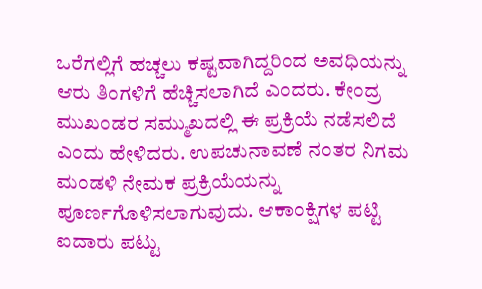ಒರೆಗಲ್ಲಿಗೆ ಹಚ್ಚಲು ಕಷ್ಟವಾಗಿದ್ದರಿಂದ ಅವಧಿಯನ್ನು ಆರು ತಿಂಗಳಿಗೆ ಹೆಚ್ಚಿಸಲಾಗಿದೆ ಎಂದರು. ಕೇಂದ್ರ ಮುಖಂಡರ ಸಮ್ಮುಖದಲ್ಲಿ ಈ ಪ್ರಕ್ರಿಯೆ ನಡೆಸಲಿದೆ ಎಂದು ಹೇಳಿದರು. ಉಪಚುನಾವಣೆ ನಂತರ ನಿಗಮ ಮಂಡಳಿ ನೇಮಕ ಪ್ರಕ್ರಿಯೆಯನ್ನು ಪೂರ್ಣಗೊಳಿಸಲಾಗುವುದು. ಆಕಾಂಕ್ಷಿಗಳ ಪಟ್ಟಿ ಐದಾರು ಪಟ್ಟು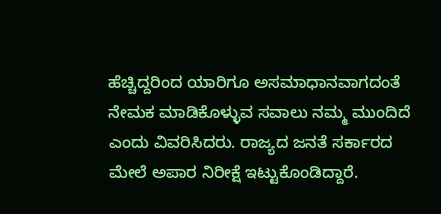ಹೆಚ್ಚಿದ್ದರಿಂದ ಯಾರಿಗೂ ಅಸಮಾಧಾನವಾಗದಂತೆ ನೇಮಕ ಮಾಡಿಕೊಳ್ಳುವ ಸವಾಲು ನಮ್ಮ ಮುಂದಿದೆ ಎಂದು ವಿವರಿಸಿದರು. ರಾಜ್ಯದ ಜನತೆ ಸರ್ಕಾರದ ಮೇಲೆ ಅಪಾರ ನಿರೀಕ್ಷೆ ಇಟ್ಟುಕೊಂಡಿದ್ದಾರೆ.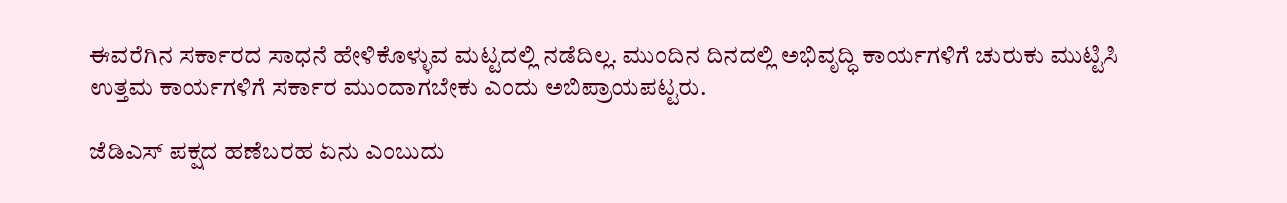ಈವರೆಗಿನ ಸರ್ಕಾರದ ಸಾಧನೆ ಹೇಳಿಕೊಳ್ಳುವ ಮಟ್ಟದಲ್ಲಿ ನಡೆದಿಲ್ಲ. ಮುಂದಿನ ದಿನದಲ್ಲಿ ಅಭಿವೃದ್ಧಿ ಕಾರ್ಯಗಳಿಗೆ ಚುರುಕು ಮುಟ್ಟಿಸಿ ಉತ್ತಮ ಕಾರ್ಯಗಳಿಗೆ ಸರ್ಕಾರ ಮುಂದಾಗಬೇಕು ಎಂದು ಅಬಿಪ್ರಾಯಪಟ್ಟರು.

ಜೆಡಿಎಸ್ ಪಕ್ಷದ ಹಣೆಬರಹ ಏನು ಎಂಬುದು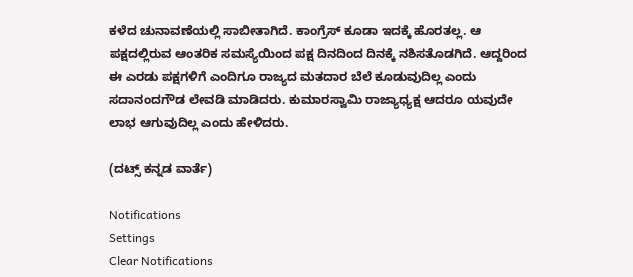ಕಳೆದ ಚುನಾವಣೆಯಲ್ಲಿ ಸಾಬೀತಾಗಿದೆ. ಕಾಂಗ್ರೆಸ್ ಕೂಡಾ ಇದಕ್ಕೆ ಹೊರತಲ್ಲ. ಆ ಪಕ್ಷದಲ್ಲಿರುವ ಆಂತರಿಕ ಸಮಸ್ಯೆಯಿಂದ ಪಕ್ಷ ದಿನದಿಂದ ದಿನಕ್ಕೆ ನಶಿಸತೊಡಗಿದೆ. ಆದ್ದರಿಂದ ಈ ಎರಡು ಪಕ್ಷಗಳಿಗೆ ಎಂದಿಗೂ ರಾಜ್ಯದ ಮತದಾರ ಬೆಲೆ ಕೂಡುವುದಿಲ್ಲ ಎಂದು ಸದಾನಂದಗೌಡ ಲೇವಡಿ ಮಾಡಿದರು. ಕುಮಾರಸ್ವಾಮಿ ರಾಜ್ಯಾಧ್ಯಕ್ಷ ಆದರೂ ಯವುದೇ ಲಾಭ ಆಗುವುದಿಲ್ಲ ಎಂದು ಹೇಳಿದರು.

(ದಟ್ಸ್ ಕನ್ನಡ ವಾರ್ತೆ)

Notifications
Settings
Clear Notifications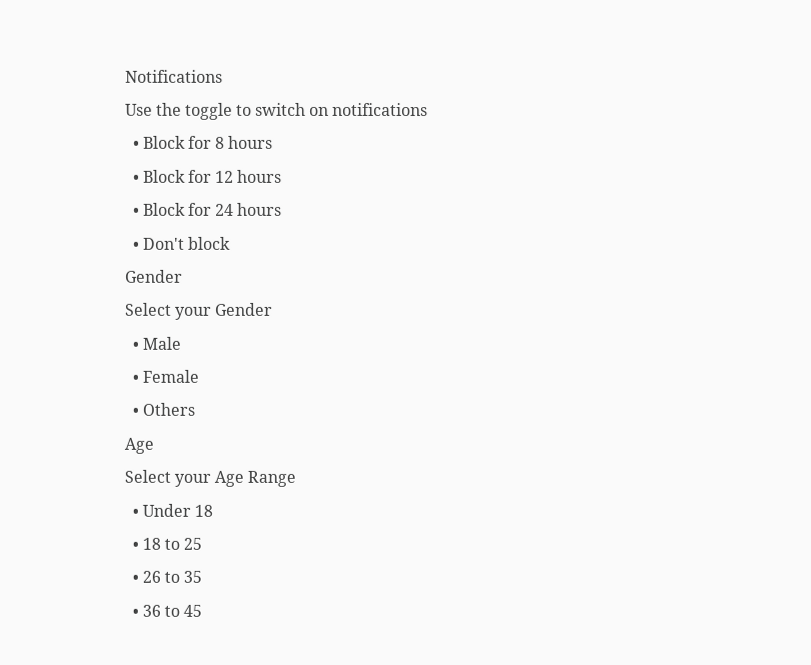Notifications
Use the toggle to switch on notifications
  • Block for 8 hours
  • Block for 12 hours
  • Block for 24 hours
  • Don't block
Gender
Select your Gender
  • Male
  • Female
  • Others
Age
Select your Age Range
  • Under 18
  • 18 to 25
  • 26 to 35
  • 36 to 45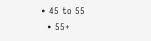• 45 to 55
  • 55+